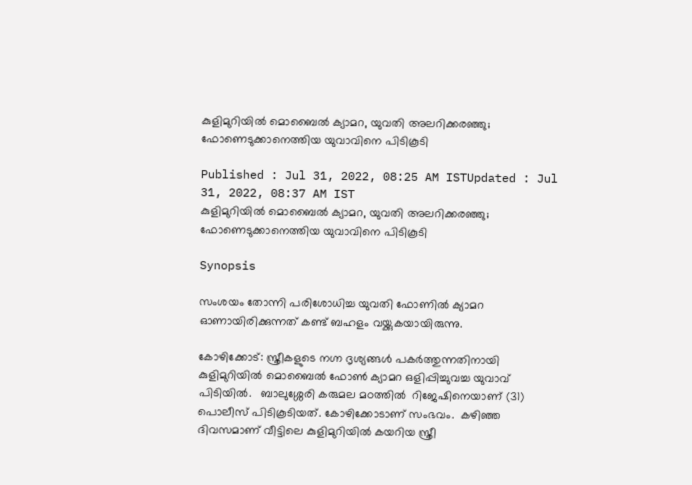കുളിമുറിയില്‍ മൊബൈല്‍ ക്യാമറ, യുവതി അലറിക്കരഞ്ഞു; ഫോണെടുക്കാനെത്തിയ യുവാവിനെ പിടികൂടി

Published : Jul 31, 2022, 08:25 AM ISTUpdated : Jul 31, 2022, 08:37 AM IST
കുളിമുറിയില്‍ മൊബൈല്‍ ക്യാമറ, യുവതി അലറിക്കരഞ്ഞു; ഫോണെടുക്കാനെത്തിയ യുവാവിനെ പിടികൂടി

Synopsis

സംശയം തോന്നി പരിശോധിച്ച യുവതി ഫോണില്‍ ക്യാമറ ഓണായിരിക്കുന്നത് കണ്ട് ബഹളം വയ്ക്കുകയായിരുന്നു.

കോഴിക്കോട്: സ്ത്രീകളുടെ നഗ്ന ദൃശ്യങ്ങൾ പകർത്തുന്നതിനായി കുളിമുറിയിൽ മൊബൈൽ ഫോൺ ക്യാമറ ഒളിപ്പിച്ചുവച്ച യുവാവ് പിടിയിൽ.   ബാലുശ്ശേരി കരുമല മഠത്തിൽ  റിജേഷിനെയാണ് (31) പൊലീസ് പിടികൂടിയത്. കോഴിക്കോടാണ് സംഭവം.  കഴിഞ്ഞ ദിവസമാണ് വീട്ടിലെ കുളിമുറിയിൽ കയറിയ സ്ത്രീ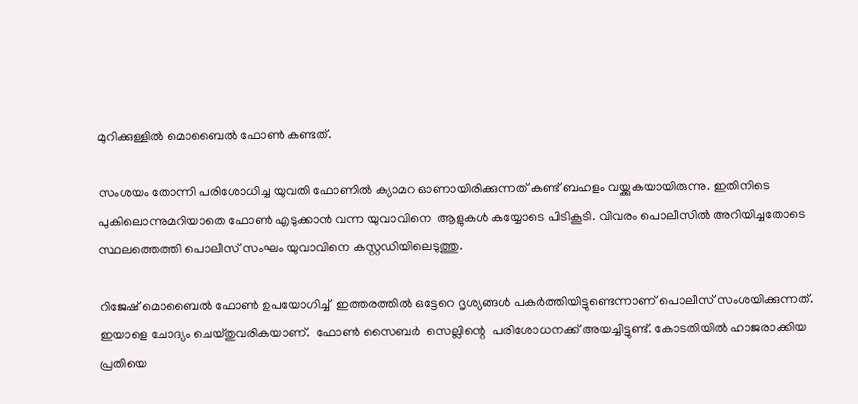മുറിക്കുള്ളില്‍ മൊബൈല്‍ ഫോണ്‍ കണ്ടത്.

സംശയം തോന്നി പരിശോധിച്ച യുവതി ഫോണില്‍ ക്യാമറ ഓണായിരിക്കുന്നത് കണ്ട് ബഹളം വയ്ക്കുകയായിരുന്നു. ഇതിനിടെ പുകിലൊന്നുമറിയാതെ ഫോൺ എടുക്കാൻ വന്ന യുവാവിനെ  ആളുകൾ കയ്യോടെ പിടികൂടി. വിവരം പൊലീസില്‍ അറിയിച്ചതോടെ സ്ഥലത്തെത്തി പൊലീസ് സംഘം യുവാവിനെ കസ്റ്റഡിയിലെടുത്തു.

റിജേഷ് മൊബൈൽ ഫോൺ ഉപയോഗിച്ച്  ഇത്തരത്തിൽ ഒട്ടേറെ ദൃശ്യങ്ങൾ പകർത്തിയിട്ടുണ്ടെന്നാണ് പൊലീസ് സംശയിക്കുന്നത്. ഇയാളെ ചോദ്യം ചെയ്തുവരികയാണ്.  ഫോൺ സൈബർ  സെല്ലിന്റെ  പരിശോധനക്ക് അയച്ചിട്ടുണ്ട്. കോടതിയിൽ ഹാജരാക്കിയ പ്രതിയെ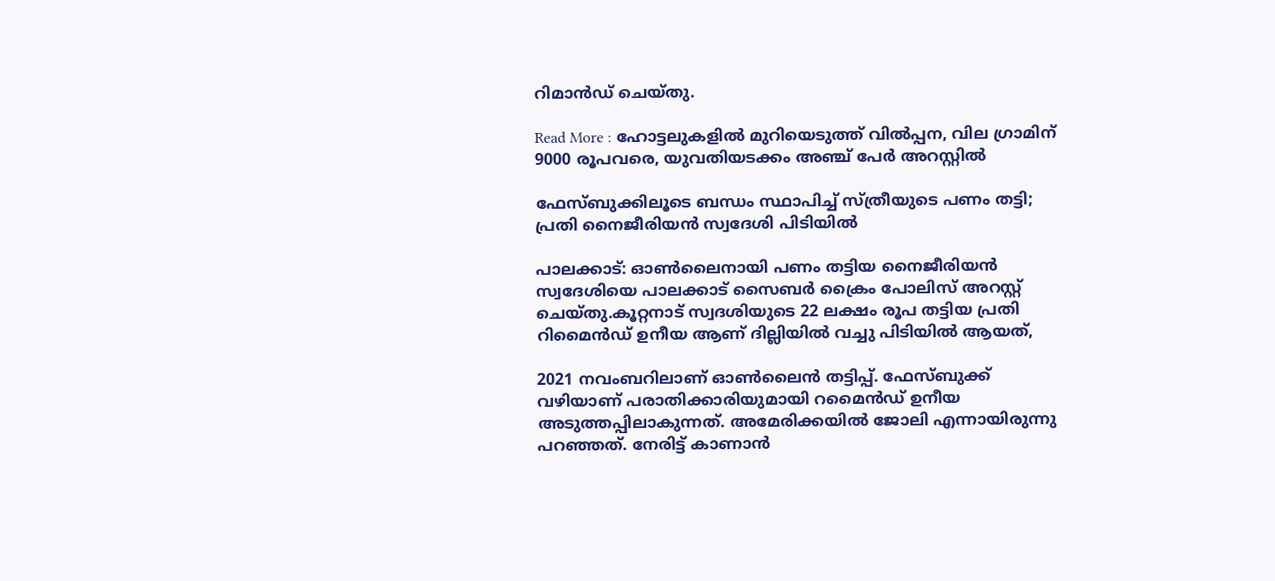റിമാൻഡ് ചെയ്തു.

Read More : ഹോട്ടലുകളിൽ മുറിയെടുത്ത് വിൽപ്പന, വില ഗ്രാമിന് 9000 രൂപവരെ, യുവതിയടക്കം അഞ്ച് പേര്‍ അറസ്റ്റിൽ

ഫേസ്ബുക്കിലൂടെ ബന്ധം സ്ഥാപിച്ച് സ്ത്രീയുടെ പണം തട്ടി; പ്രതി നൈജീരിയൻ സ്വദേശി പിടിയിൽ

പാലക്കാട്: ഓൺലൈനായി പണം തട്ടിയ നൈജീരിയൻ സ്വദേശിയെ പാലക്കാട് സൈബർ ക്രൈം പോലിസ് അറസ്റ്റ് ചെയ്തു.കൂറ്റനാട് സ്വദശിയുടെ 22 ലക്ഷം രൂപ തട്ടിയ പ്രതി റിമൈൻഡ് ഉനീയ ആണ് ദില്ലിയിൽ വച്ചു പിടിയിൽ ആയത്,

2021 നവംബറിലാണ് ഓൺലൈൻ തട്ടിപ്പ്. ഫേസ്ബുക്ക് വഴിയാണ് പരാതിക്കാരിയുമായി റമൈൻഡ് ഉനീയ അടുത്തപ്പിലാകുന്നത്. അമേരിക്കയിൽ ജോലി എന്നായിരുന്നു പറഞ്ഞത്. നേരിട്ട് കാണാൻ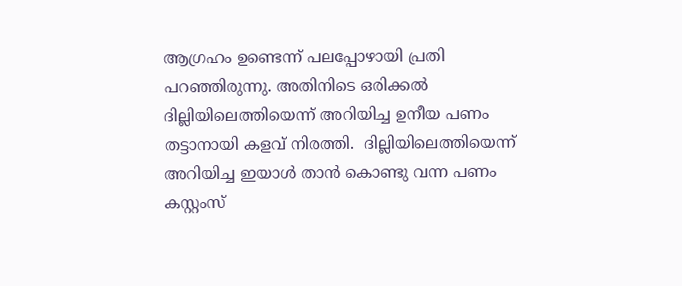ആഗ്രഹം ഉണ്ടെന്ന് പലപ്പോഴായി പ്രതി പറഞ്ഞിരുന്നു. അതിനിടെ ഒരിക്കൽ ദില്ലിയിലെത്തിയെന്ന് അറിയിച്ച ഉനീയ പണം തട്ടാനായി കളവ് നിരത്തി.  ദില്ലിയിലെത്തിയെന്ന് അറിയിച്ച ഇയാൾ താൻ കൊണ്ടു വന്ന പണം കസ്റ്റംസ്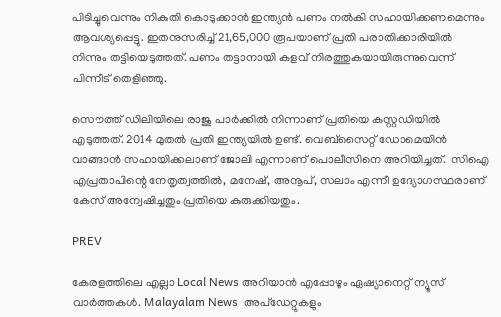പിടിച്ചുവെന്നും നികുതി കൊടുക്കാൻ ഇന്ത്യൻ പണം നൽകി സഹായിക്കണമെന്നും ആവശ്യപ്പെട്ടു. ഇതനുസരിച്ച് 21,65,000 രൂപയാണ് പ്രതി പരാതിക്കാരിയിൽ നിന്നും തട്ടിയെടുത്തത്. പണം തട്ടാനായി കളവ് നിരത്തുകയായിരുന്നുവെന്ന് പിന്നീട് തെളിഞ്ഞു.

സൌത്ത് ഡിലിയിലെ രാജു പാർക്കിൽ നിന്നാണ് പ്രതിയെ കസ്റ്റഡിയിൽ എടുത്തത്. 2014 മുതൽ പ്രതി ഇന്ത്യയിൽ ഉണ്ട്. വെബ്സൈറ്റ് ഡോമെയിൻ വാങ്ങാൻ സഹായിക്കലാണ് ജോലി എന്നാണ് പൊലീസിനെ അറിയിച്ചത്.  സിഐ എപ്രതാപിന്റെ നേതൃത്വത്തിൽ, മനേഷ്, അനൂപ്, സലാം എന്നീ ഉദ്യോഗസ്ഥരാണ് കേസ് അന്വേഷിച്ചതും പ്രതിയെ കുരുക്കിയതും.

PREV

കേരളത്തിലെ എല്ലാ Local News അറിയാൻ എപ്പോഴും ഏഷ്യാനെറ്റ് ന്യൂസ് വാർത്തകൾ. Malayalam News  അപ്‌ഡേറ്റുകളും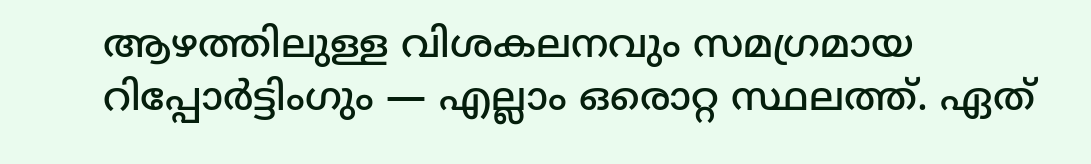ആഴത്തിലുള്ള വിശകലനവും സമഗ്രമായ റിപ്പോർട്ടിംഗും — എല്ലാം ഒരൊറ്റ സ്ഥലത്ത്. ഏത്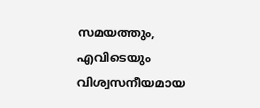സമയത്തും, എവിടെയും വിശ്വസനീയമായ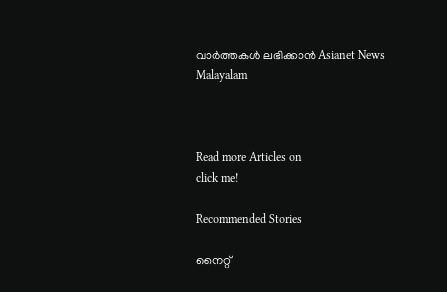വാർത്തകൾ ലഭിക്കാൻ Asianet News Malayalam



Read more Articles on
click me!

Recommended Stories

നൈറ്റ്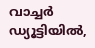വാച്ചർ ഡ്യൂട്ടിയിൽ,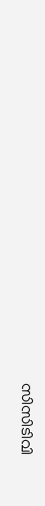സിസിടിവി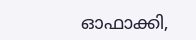ഓഫാക്കി,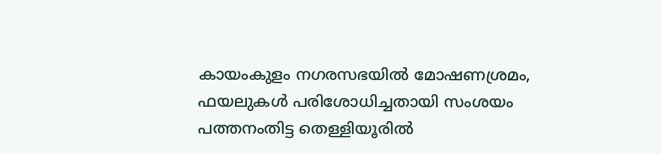കായംകുളം നഗരസഭയിൽ മോഷണശ്രമം, ഫയലുകൾ പരിശോധിച്ചതായി സംശയം
പത്തനംതിട്ട‌ തെള്ളിയൂരിൽ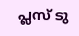പ്ലസ് ടു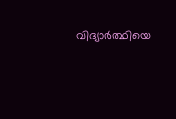വിദ്യാർത്ഥിയെ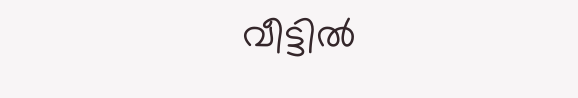വീട്ടിൽ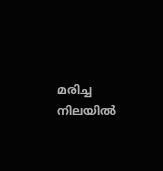മരിച്ച നിലയിൽ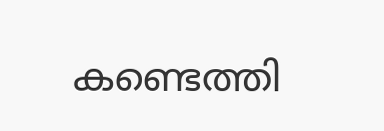കണ്ടെത്തി